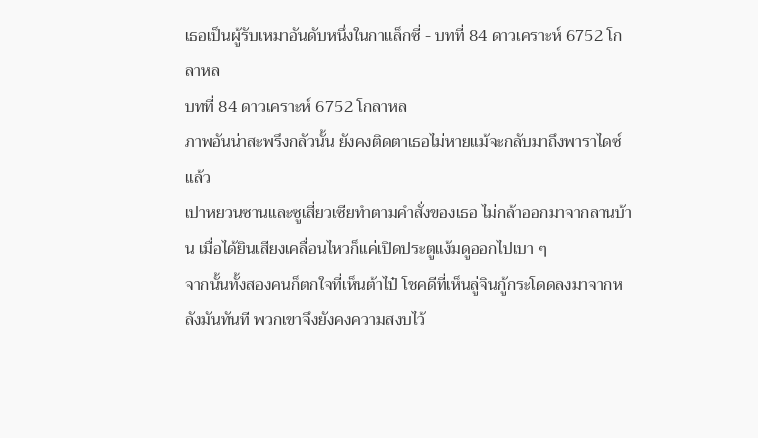เธอเป็นผู้รับเหมาอันดับหนึ่งในกาแล็กซี่ - บทที่ 84 ดาวเคราะห์ 6752 โกลาหล
บทที่ 84 ดาวเคราะห์ 6752 โกลาหล
ภาพอันน่าสะพรึงกลัวนั้น ยังคงติดตาเธอไม่หายแม้จะกลับมาถึงพาราไดซ์แล้ว
เปาหยวนซานและซูเสี่ยวเซียทำตามคำสั่งของเธอ ไม่กล้าออกมาจากลานบ้าน เมื่อได้ยินเสียงเคลื่อนไหวก็แค่เปิดประตูแง้มดูออกไปเบา ๆ
จากนั้นทั้งสองคนก็ตกใจที่เห็นต้าไป๋ โชคดีที่เห็นลู่จินกู้กระโดดลงมาจากหลังมันทันที พวกเขาจึงยังคงความสงบไว้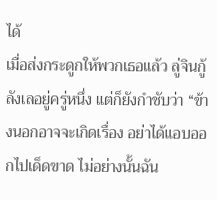ได้
เมื่อส่งกระดูกให้พวกเธอแล้ว ลู่จินกู้ลังเลอยู่ครู่หนึ่ง แต่ก็ยังกำชับว่า “ข้างนอกอาจจะเกิดเรื่อง อย่าได้แอบออกไปเด็ดขาด ไม่อย่างนั้นฉัน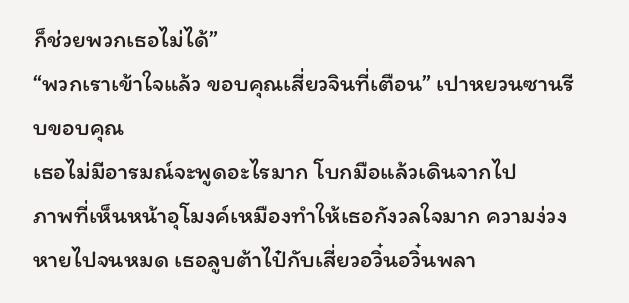ก็ช่วยพวกเธอไม่ได้”
“พวกเราเข้าใจแล้ว ขอบคุณเสี่ยวจินที่เตือน” เปาหยวนซานรีบขอบคุณ
เธอไม่มีอารมณ์จะพูดอะไรมาก โบกมือแล้วเดินจากไป
ภาพที่เห็นหน้าอุโมงค์เหมืองทำให้เธอกังวลใจมาก ความง่วงหายไปจนหมด เธอลูบต้าไป๋กับเสี่ยวอวิ๋นอวิ๋นพลา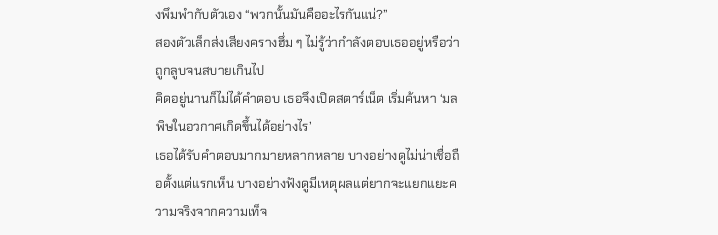งพึมพำกับตัวเอง “พวกนั้นมันคืออะไรกันแน่?”
สองตัวเล็กส่งเสียงครางฮึ่ม ๆ ไม่รู้ว่ากำลังตอบเธออยู่หรือว่าถูกลูบจนสบายเกินไป
คิดอยู่นานก็ไม่ได้คำตอบ เธอจึงเปิดสตาร์เน็ต เริ่มค้นหา ‘มลพิษในอวกาศเกิดขึ้นได้อย่างไร’
เธอได้รับคำตอบมากมายหลากหลาย บางอย่างดูไม่น่าเชื่อถือตั้งแต่แรกเห็น บางอย่างฟังดูมีเหตุผลแต่ยากจะแยกแยะความจริงจากความเท็จ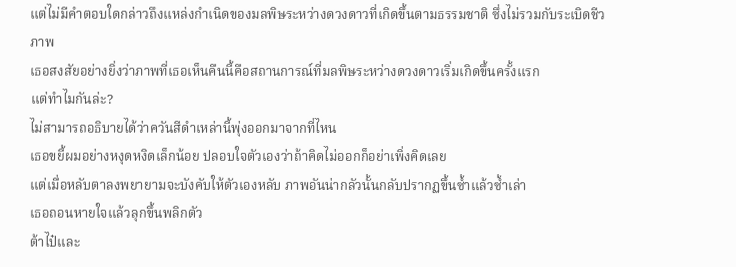แต่ไม่มีคำตอบใดกล่าวถึงแหล่งกำเนิดของมลพิษระหว่างดวงดาวที่เกิดขึ้นตามธรรมชาติ ซึ่งไม่รวมกับระเบิดชีวภาพ
เธอสงสัยอย่างยิ่งว่าภาพที่เธอเห็นคืนนี้คือสถานการณ์ที่มลพิษระหว่างดวงดาวเริ่มเกิดขึ้นครั้งแรก
แต่ทำไมกันล่ะ?
ไม่สามารถอธิบายได้ว่าควันสีดำเหล่านี้พุ่งออกมาจากที่ไหน
เธอขยี้ผมอย่างหงุดหงิดเล็กน้อย ปลอบใจตัวเองว่าถ้าคิดไม่ออกก็อย่าเพิ่งคิดเลย
แต่เมื่อหลับตาลงพยายามจะบังคับให้ตัวเองหลับ ภาพอันน่ากลัวนั้นกลับปรากฏขึ้นซ้ำแล้วซ้ำเล่า
เธอถอนหายใจแล้วลุกขึ้นพลิกตัว
ต้าไป๋และ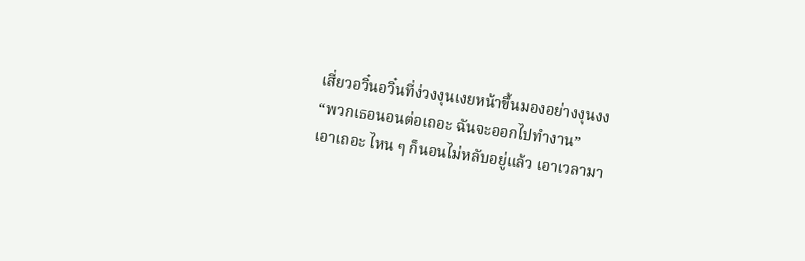เสี่ยวอวิ๋นอวิ๋นที่ง่วงงุนเงยหน้าขึ้นมองอย่างงุนงง
“พวกเธอนอนต่อเถอะ ฉันจะออกไปทำงาน”
เอาเถอะ ไหน ๆ ก็นอนไม่หลับอยู่แล้ว เอาเวลามา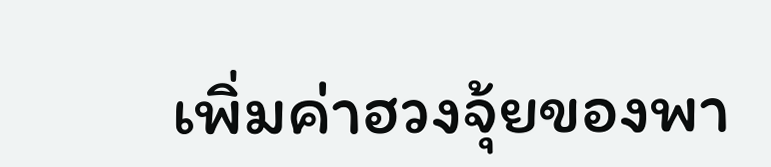เพิ่มค่าฮวงจุ้ยของพา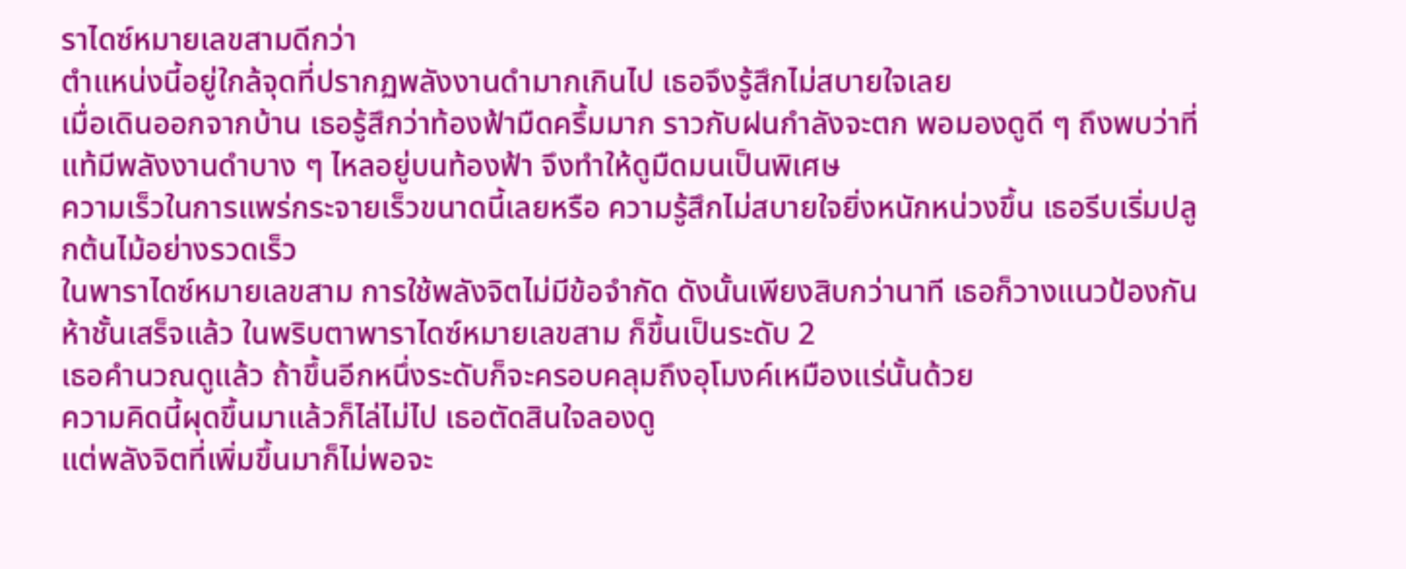ราไดซ์หมายเลขสามดีกว่า
ตำแหน่งนี้อยู่ใกล้จุดที่ปรากฏพลังงานดำมากเกินไป เธอจึงรู้สึกไม่สบายใจเลย
เมื่อเดินออกจากบ้าน เธอรู้สึกว่าท้องฟ้ามืดครึ้มมาก ราวกับฝนกำลังจะตก พอมองดูดี ๆ ถึงพบว่าที่แท้มีพลังงานดำบาง ๆ ไหลอยู่บนท้องฟ้า จึงทำให้ดูมืดมนเป็นพิเศษ
ความเร็วในการแพร่กระจายเร็วขนาดนี้เลยหรือ ความรู้สึกไม่สบายใจยิ่งหนักหน่วงขึ้น เธอรีบเริ่มปลูกต้นไม้อย่างรวดเร็ว
ในพาราไดซ์หมายเลขสาม การใช้พลังจิตไม่มีข้อจำกัด ดังนั้นเพียงสิบกว่านาที เธอก็วางแนวป้องกันห้าชั้นเสร็จแล้ว ในพริบตาพาราไดซ์หมายเลขสาม ก็ขึ้นเป็นระดับ 2
เธอคำนวณดูแล้ว ถ้าขึ้นอีกหนึ่งระดับก็จะครอบคลุมถึงอุโมงค์เหมืองแร่นั้นด้วย
ความคิดนี้ผุดขึ้นมาแล้วก็ไล่ไม่ไป เธอตัดสินใจลองดู
แต่พลังจิตที่เพิ่มขึ้นมาก็ไม่พอจะ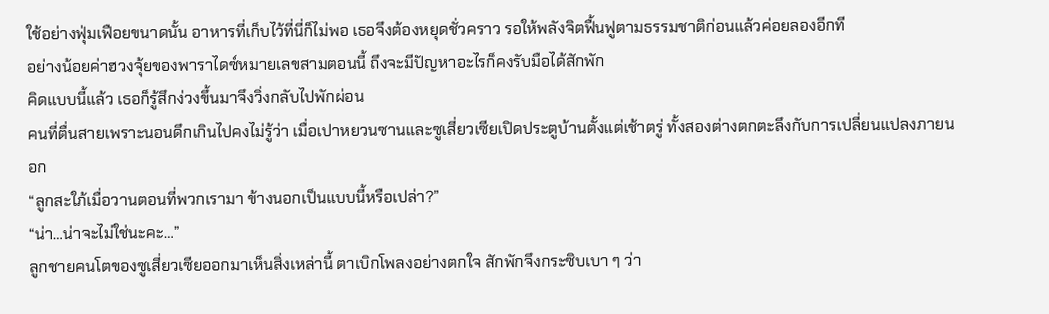ใช้อย่างฟุ่มเฟือยขนาดนั้น อาหารที่เก็บไว้ที่นี่ก็ไม่พอ เธอจึงต้องหยุดชั่วคราว รอให้พลังจิตฟื้นฟูตามธรรมชาติก่อนแล้วค่อยลองอีกที
อย่างน้อยค่าฮวงจุ้ยของพาราไดซ์หมายเลขสามตอนนี้ ถึงจะมีปัญหาอะไรก็คงรับมือได้สักพัก
คิดแบบนี้แล้ว เธอก็รู้สึกง่วงขึ้นมาจึงวิ่งกลับไปพักผ่อน
คนที่ตื่นสายเพราะนอนดึกเกินไปคงไม่รู้ว่า เมื่อเปาหยวนซานและซูเสี่ยวเซียเปิดประตูบ้านตั้งแต่เช้าตรู่ ทั้งสองต่างตกตะลึงกับการเปลี่ยนแปลงภายนอก
“ลูกสะใภ้เมื่อวานตอนที่พวกเรามา ข้างนอกเป็นแบบนี้หรือเปล่า?”
“น่า…น่าจะไม่ใช่นะคะ…”
ลูกชายคนโตของซูเสี่ยวเซียออกมาเห็นสิ่งเหล่านี้ ตาเบิกโพลงอย่างตกใจ สักพักจึงกระซิบเบา ๆ ว่า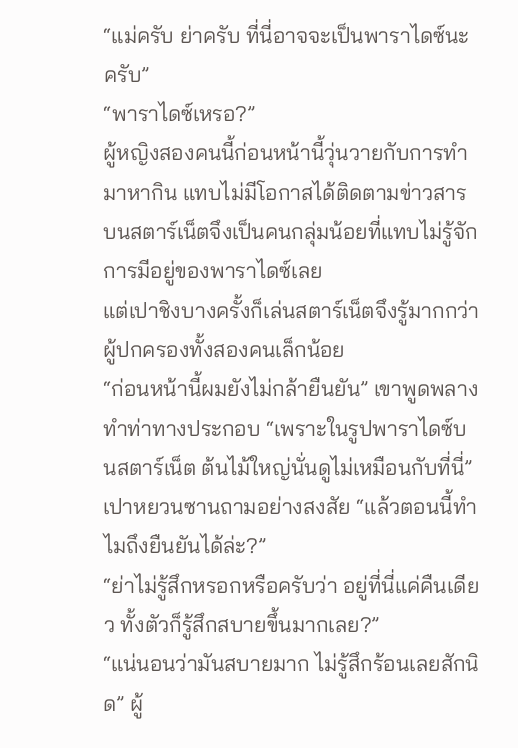“แม่ครับ ย่าครับ ที่นี่อาจจะเป็นพาราไดซ์นะครับ”
“พาราไดซ์เหรอ?”
ผู้หญิงสองคนนี้ก่อนหน้านี้วุ่นวายกับการทำมาหากิน แทบไม่มีโอกาสได้ติดตามข่าวสารบนสตาร์เน็ตจึงเป็นคนกลุ่มน้อยที่แทบไม่รู้จักการมีอยู่ของพาราไดซ์เลย
แต่เปาชิงบางครั้งก็เล่นสตาร์เน็ตจึงรู้มากกว่าผู้ปกครองทั้งสองคนเล็กน้อย
“ก่อนหน้านี้ผมยังไม่กล้ายืนยัน” เขาพูดพลางทำท่าทางประกอบ “เพราะในรูปพาราไดซ์บนสตาร์เน็ต ต้นไม้ใหญ่นั่นดูไม่เหมือนกับที่นี่”
เปาหยวนซานถามอย่างสงสัย “แล้วตอนนี้ทำไมถึงยืนยันได้ล่ะ?”
“ย่าไม่รู้สึกหรอกหรือครับว่า อยู่ที่นี่แค่คืนเดียว ทั้งตัวก็รู้สึกสบายขึ้นมากเลย?”
“แน่นอนว่ามันสบายมาก ไม่รู้สึกร้อนเลยสักนิด” ผู้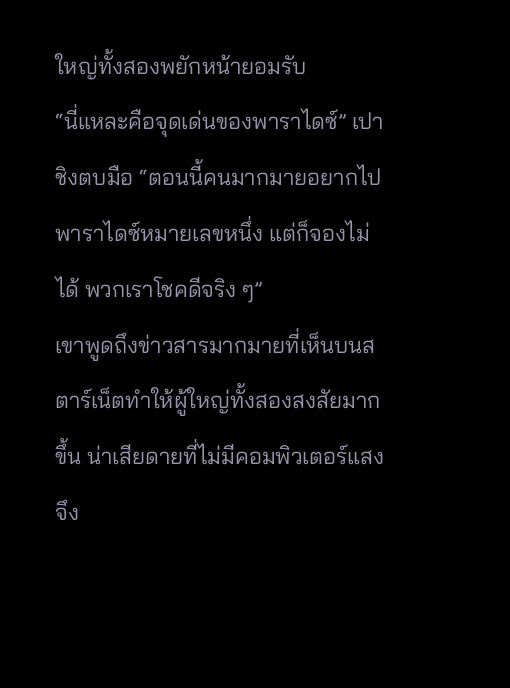ใหญ่ทั้งสองพยักหน้ายอมรับ
“นี่แหละคือจุดเด่นของพาราไดซ์” เปาชิงตบมือ “ตอนนี้คนมากมายอยากไปพาราไดซ์หมายเลขหนึ่ง แต่ก็จองไม่ได้ พวกเราโชคดีจริง ๆ”
เขาพูดถึงข่าวสารมากมายที่เห็นบนสตาร์เน็ตทำให้ผู้ใหญ่ทั้งสองสงสัยมากขึ้น น่าเสียดายที่ไม่มีคอมพิวเตอร์แสง จึง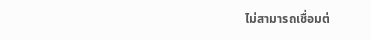ไม่สามารถเชื่อมต่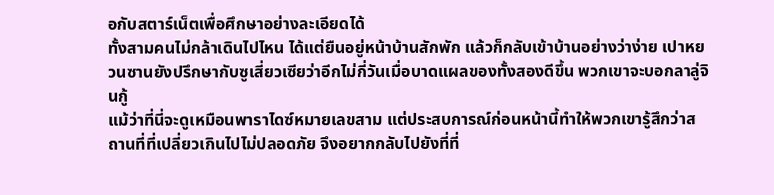อกับสตาร์เน็ตเพื่อศึกษาอย่างละเอียดได้
ทั้งสามคนไม่กล้าเดินไปไหน ได้แต่ยืนอยู่หน้าบ้านสักพัก แล้วก็กลับเข้าบ้านอย่างว่าง่าย เปาหยวนซานยังปรึกษากับซูเสี่ยวเซียว่าอีกไม่กี่วันเมื่อบาดแผลของทั้งสองดีขึ้น พวกเขาจะบอกลาลู่จินกู้
แม้ว่าที่นี่จะดูเหมือนพาราไดซ์หมายเลขสาม แต่ประสบการณ์ก่อนหน้านี้ทำให้พวกเขารู้สึกว่าสถานที่ที่เปลี่ยวเกินไปไม่ปลอดภัย จึงอยากกลับไปยังที่ที่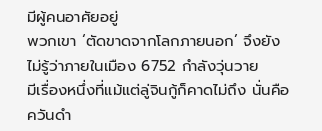มีผู้คนอาศัยอยู่
พวกเขา ‘ตัดขาดจากโลกภายนอก’ จึงยังไม่รู้ว่าภายในเมือง 6752 กำลังวุ่นวาย
มีเรื่องหนึ่งที่แม้แต่ลู่จินกู้ก็คาดไม่ถึง นั่นคือควันดำ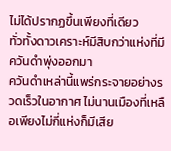ไม่ได้ปรากฏขึ้นเพียงที่เดียว
ทั่วทั้งดาวเคราะห์มีสิบกว่าแห่งที่มีควันดำพุ่งออกมา
ควันดำเหล่านี้แพร่กระจายอย่างรวดเร็วในอากาศ ไม่นานเมืองที่เหลือเพียงไม่กี่แห่งก็มีเสีย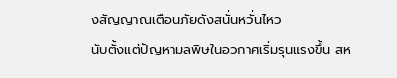งสัญญาณเตือนภัยดังสนั่นหวั่นไหว
นับตั้งแต่ปัญหามลพิษในอวกาศเริ่มรุนแรงขึ้น สห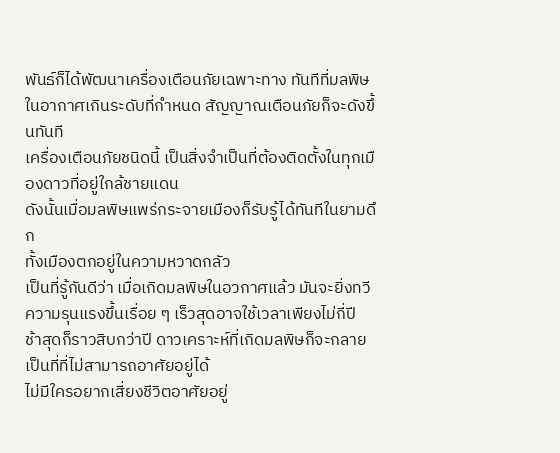พันธ์ก็ได้พัฒนาเครื่องเตือนภัยเฉพาะทาง ทันทีที่มลพิษในอากาศเกินระดับที่กำหนด สัญญาณเตือนภัยก็จะดังขึ้นทันที
เครื่องเตือนภัยชนิดนี้ เป็นสิ่งจำเป็นที่ต้องติดตั้งในทุกเมืองดาวที่อยู่ใกล้ชายแดน
ดังนั้นเมื่อมลพิษแพร่กระจายเมืองก็รับรู้ได้ทันทีในยามดึก
ทั้งเมืองตกอยู่ในความหวาดกลัว
เป็นที่รู้กันดีว่า เมื่อเกิดมลพิษในอวกาศแล้ว มันจะยิ่งทวีความรุนแรงขึ้นเรื่อย ๆ เร็วสุดอาจใช้เวลาเพียงไม่กี่ปี ช้าสุดก็ราวสิบกว่าปี ดาวเคราะห์ที่เกิดมลพิษก็จะกลายเป็นที่ที่ไม่สามารถอาศัยอยู่ได้
ไม่มีใครอยากเสี่ยงชีวิตอาศัยอยู่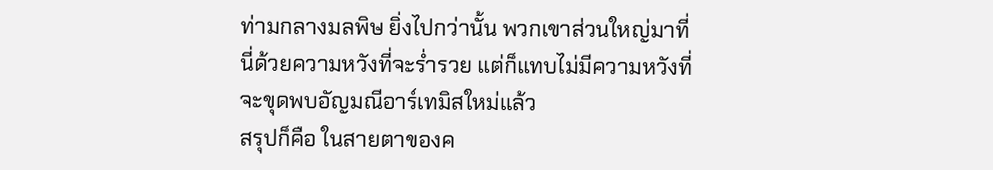ท่ามกลางมลพิษ ยิ่งไปกว่านั้น พวกเขาส่วนใหญ่มาที่นี่ด้วยความหวังที่จะร่ำรวย แต่ก็แทบไม่มีความหวังที่จะขุดพบอัญมณีอาร์เทมิสใหม่แล้ว
สรุปก็คือ ในสายตาของค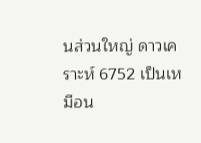นส่วนใหญ่ ดาวเคราะห์ 6752 เป็นเหมือน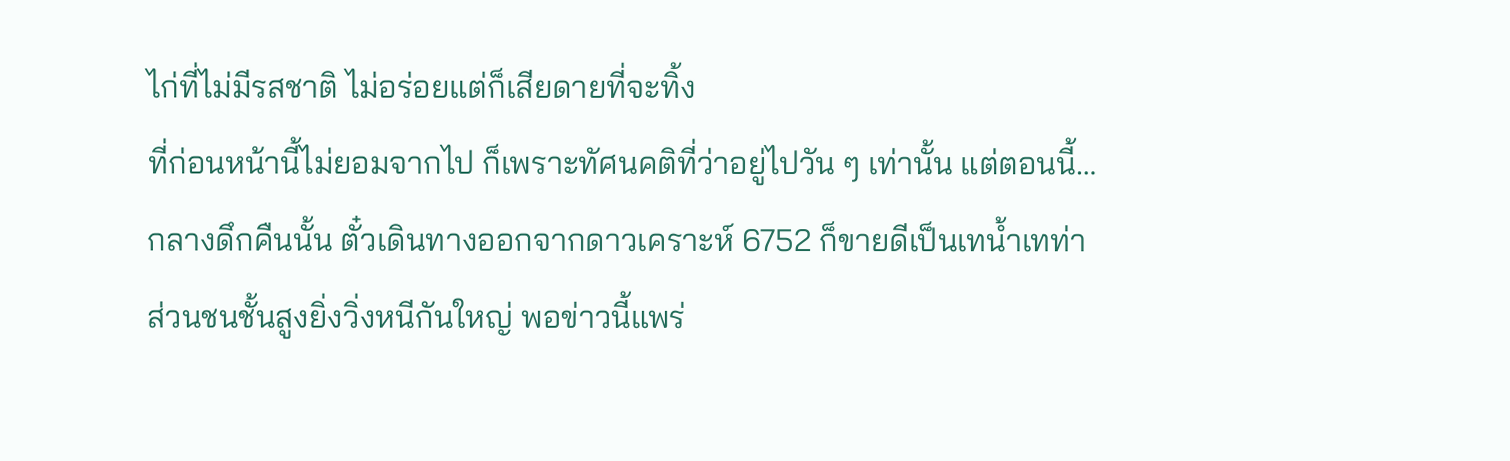ไก่ที่ไม่มีรสชาติ ไม่อร่อยแต่ก็เสียดายที่จะทิ้ง
ที่ก่อนหน้านี้ไม่ยอมจากไป ก็เพราะทัศนคติที่ว่าอยู่ไปวัน ๆ เท่านั้น แต่ตอนนี้…
กลางดึกคืนนั้น ตั๋วเดินทางออกจากดาวเคราะห์ 6752 ก็ขายดีเป็นเทน้ำเทท่า
ส่วนชนชั้นสูงยิ่งวิ่งหนีกันใหญ่ พอข่าวนี้แพร่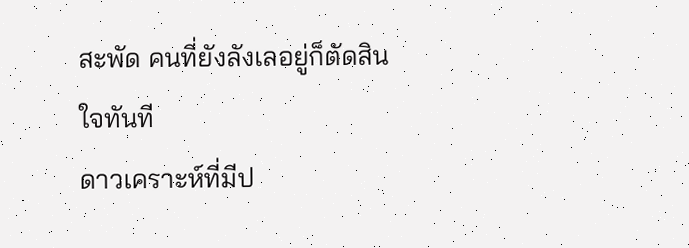สะพัด คนที่ยังลังเลอยู่ก็ตัดสินใจทันที
ดาวเคราะห์ที่มีป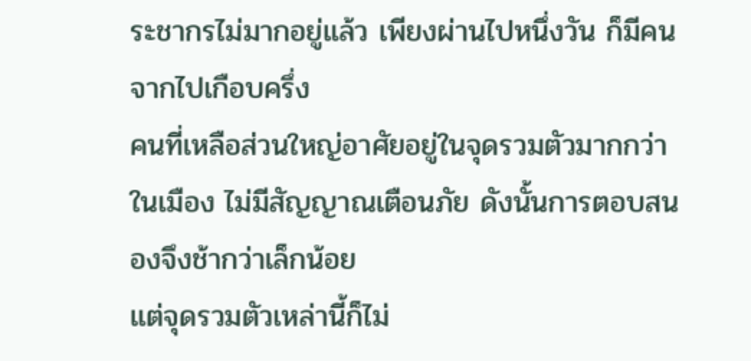ระชากรไม่มากอยู่แล้ว เพียงผ่านไปหนึ่งวัน ก็มีคนจากไปเกือบครึ่ง
คนที่เหลือส่วนใหญ่อาศัยอยู่ในจุดรวมตัวมากกว่าในเมือง ไม่มีสัญญาณเตือนภัย ดังนั้นการตอบสนองจึงช้ากว่าเล็กน้อย
แต่จุดรวมตัวเหล่านี้ก็ไม่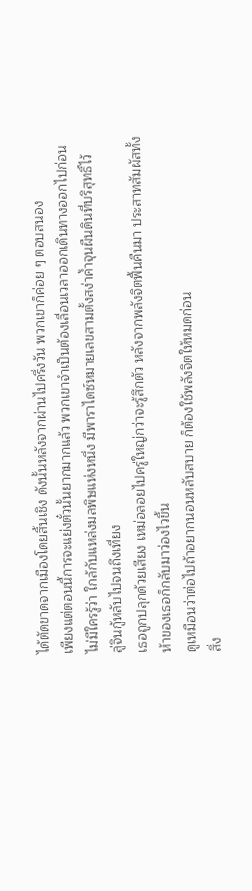ได้ตัดขาดจากเมืองโดยสิ้นเชิง ดังนั้นหลังจากผ่านไปครึ่งวัน พวกเขาก็ค่อย ๆ ตอบสนอง
เพียงแต่ตอนนี้การจะแย่งตั๋วนั้นยากมากแล้ว พวกเขาจำเป็นต้องเลื่อนเวลาออกเดินทางออกไปก่อน
ไม่มีใครรู้ว่า ใกล้กับแหล่งมลพิษแห่งหนึ่ง มีพาราไดซ์หมายเลขสามตั้งสง่าค้ำจุนผืนดินที่บริสุทธิ์ไว้
ลู่จินกู้หลับไปจนถึงเที่ยง
เธอถูกปลุกด้วยเสียง เหม่อลอยไปครู่ใหญ่กว่าจะรู้สึกตัว หลังจากพลังจิตฟื้นคืนมา ประสาทสัมผัสทั้งห้าของเธอก็กลับมาว่องไวขึ้น
ดูเหมือนว่าต่อไปถ้าอยากนอนหลับสบาย ก็ต้องใช้พลังจิตให้หมดก่อน
สิ่ง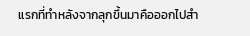แรกที่ทำหลังจากลุกขึ้นมาคือออกไปสำ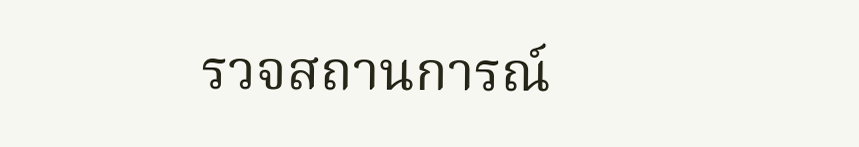รวจสถานการณ์